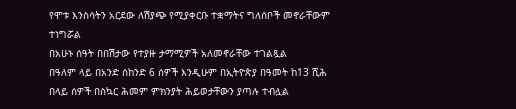የሞቱ እንስሳትን አርደው ለሽያጭ የሚያቀርቡ ተቋማትና ግለሰቦች መኖራቸውም ተነግሯል
በአሁኑ ሰዓት በበሽታው የተያዙ ታማሚዎች አለመኖራቸው ተገልጿል
በዓለም ላይ በአንድ ሰከንድ 6 ሰዎች እንዲሁም በኢትዮጵያ በዓመት ከ13 ሺሕ በላይ ሰዎች በስኳር ሕመም ምክንያት ሕይወታቸውን ያጣሉ ተብሏል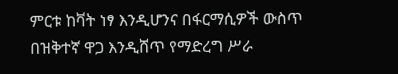ምርቱ ከቫት ነፃ እንዲሆንና በፋርማሲዎች ውስጥ በዝቅተኛ ዋጋ እንዲሸጥ የማድረግ ሥራ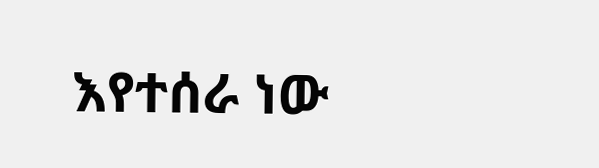እየተሰራ ነው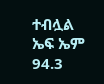ተብሏል
ኤፍ ኤም 94.3